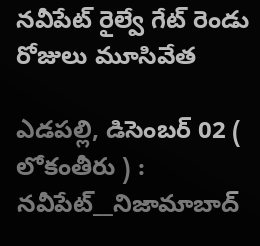నవీపేట్ రైల్వే గేట్ రెండు రోజులు మూసివేత

ఎడపల్లి, డిసెంబర్ 02 ( లోకంతీరు ) : నవీపేట్__నిజామాబాద్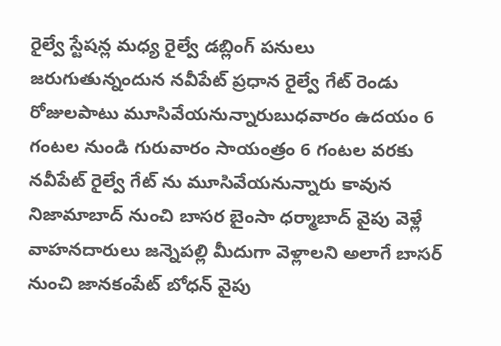రైల్వే స్టేషన్ల మధ్య రైల్వే డబ్లింగ్ పనులు జరుగుతున్నందున నవీపేట్ ప్రధాన రైల్వే గేట్ రెండు రోజులపాటు మూసివేయనున్నారుబుధవారం ఉదయం 6 గంటల నుండి గురువారం సాయంత్రం 6 గంటల వరకు నవీపేట్ రైల్వే గేట్ ను మూసివేయనున్నారు కావున నిజామాబాద్ నుంచి బాసర బైంసా ధర్మాబాద్ వైపు వెళ్లే వాహనదారులు జన్నెపల్లి మీదుగా వెళ్లాలని అలాగే బాసర్ నుంచి జానకంపేట్ బోధన్ వైపు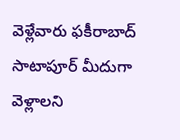వెళ్లేవారు ఫకీరాబాద్ సాటాపూర్ మీదుగా వెళ్లాలని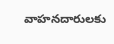వాహనదారులకు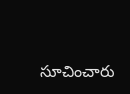సూచించారు